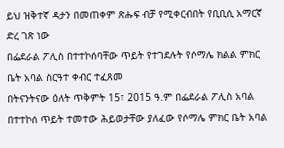ይህ ዝቅተኛ ዳታን በመጠቀም ጽሑፍ ብቻ የሚቀርብበት የቢቢሲ አማርኛ ድረ ገጽ ነው
በፌደራል ፖሊስ በተተኮሰባቸው ጥይት የተገደሉት የሶማሌ ክልል ምክር ቤት አባል ስርዓተ ቀብር ተፈጸመ
በትናንትናው ዕለት ጥቅምት 15፣ 2015 ዓ.ም በፌደራል ፖሊስ አባል በተተኮሰ ጥይት ተመተው ሕይወታቸው ያለፈው የሶማሌ ምክር ቤት አባል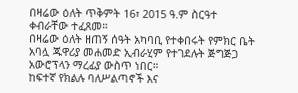በዛሬው ዕለት ጥቅምት 16፣ 2015 ዓ.ም ስርዓተ ቀብራቸው ተፈጸመ።
በዛሬው ዕለት ዘጠኝ ሰዓት አካባቢ የተቀበሩት የምክር ቤት አባሏ ጁዋሪያ መሐመድ ኢብራሂም የተገደሉት ጅግጅጋ አውሮፕላን ማረፊያ ውስጥ ነበር።
ከፍተኛ የክልሉ ባለሥልጣኖች እና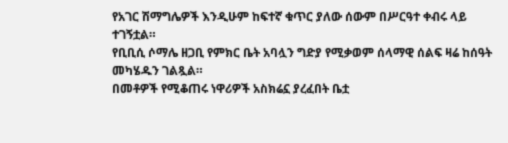የአገር ሽማግሌዎች እንዲሁም ከፍተኛ ቁጥር ያለው ሰውም በሥርዓተ ቀብሩ ላይ ተገኝቷል።
የቢቢሲ ሶማሌ ዘጋቢ የምክር ቤት አባሏን ግድያ የሚቃወም ሰላማዊ ሰልፍ ዛሬ ከሰዓት መካሄዱን ገልጿል።
በመቶዎች የሚቆጠሩ ነዋሪዎች አስክሬኗ ያረፈበት ቤቷ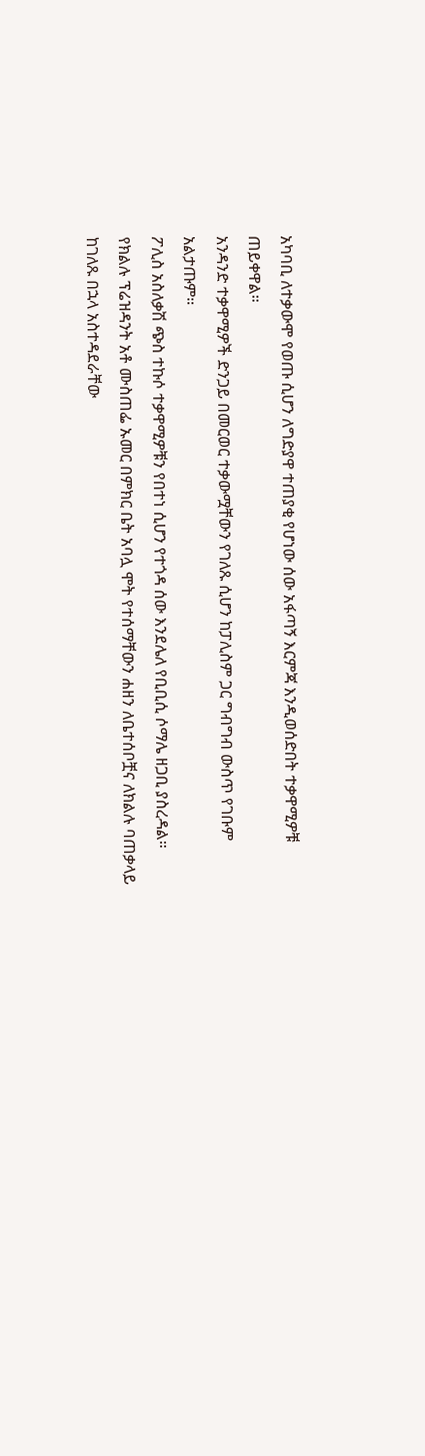አካባቢ ለተቃውሞ የወጡ ሲሆን ለግድያዋ ተጠያቂ የሆነው ሰው አፋጣኝ እርምጃ እንዲወሰድበት ተቃዋሚዎቹ ጠይቀዋል።
አንዳንድ ተቃዋሚዎች ድንጋይ በመርወር ተቃውሟቸውን የገለጹ ሲሆን ከፓሊስም ጋር ግብግብ ውስጥ የገቡም አልታጡም።
ፖሊስ አስለቃሽ ጭስ ተኩሶ ተቃዋሚዎቹን የበተነ ሲሆን የተጎዳ ሰው እንደሌለ የቢቢሲ ሶማሌ ዘጋቢ ያስረዳል።
የክልሉ ፕሬዝዳንት አቶ ሙስጠፌ ኡመር በምክር ቤት አባሏ ሞት የተሰማቸውን ሐዘን ለቤተሰቦቿና ለክልሉ ባጠቃላይ ከገለጹ በኋላ አስተዳደራቸው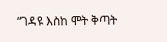“ገዳዩ እስከ ሞት ቅጣት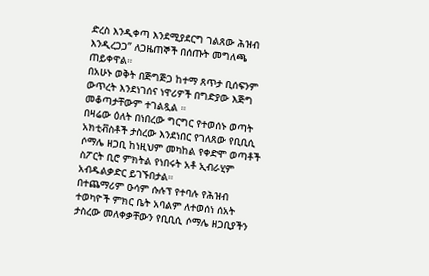ድረስ እንዲቀጣ እንደሚያደርግ ገልጸው ሕዝብ እንዲረጋጋ” ለጋዜጠኞች በሰጡት መግለጫ ጠይቀዋል።
በአሁኑ ወቅት በጅግጅጋ ከተማ ጸጥታ ቢሰፍንም ውጥረት እንደነገሰና ነዋሪዎች በግድያው እጅግ መቆጣታቸውም ተገልጿል ።
በዛሬው ዕለት በነበረው ግርግር የተወሰኑ ወጣት አክቲቭስቶች ታስረው እንደነበር የገለጸው የቢቢሲ ሶማሌ ዘጋቢ ከነዚህም መካከል የቀድሞ ወጣቶች ስፖርት ቢሮ ምክትል የነበሩት አቶ ኢብራሂም አብዱልቃድር ይገኙበታል።
በተጨማሪም ዑሳም ሱሉፕ የተባሉ የሕዝብ ተወካዮች ምክር ቤት አባልም ለተወሰነ ሰአት ታስረው መለቀቃቸውን የቢቢሲ ሶማሌ ዘጋቢያችን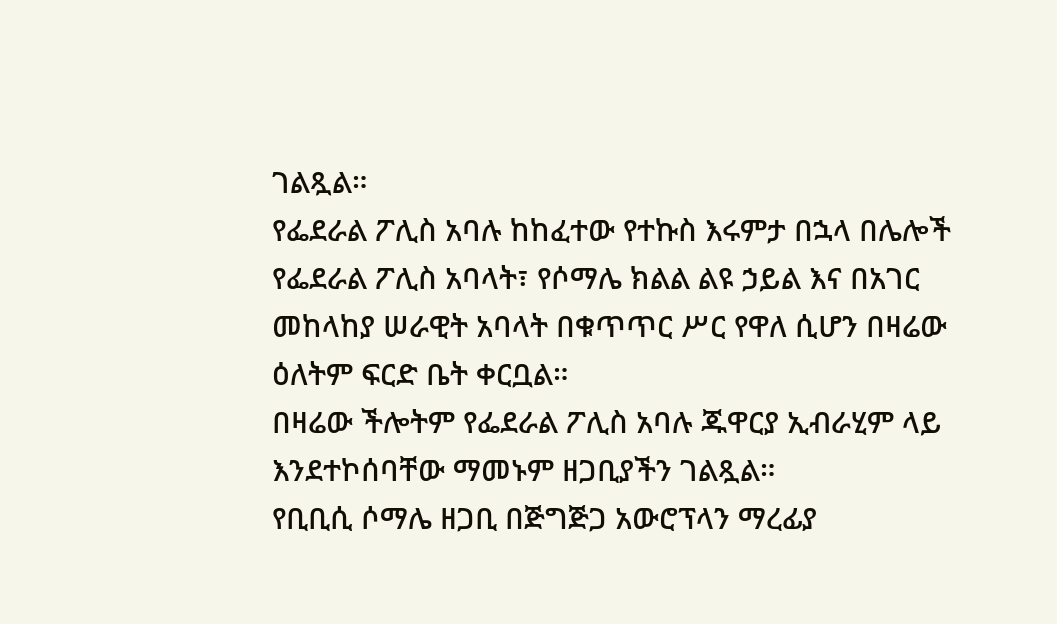ገልጿል።
የፌደራል ፖሊስ አባሉ ከከፈተው የተኩስ እሩምታ በኋላ በሌሎች የፌደራል ፖሊስ አባላት፣ የሶማሌ ክልል ልዩ ኃይል እና በአገር መከላከያ ሠራዊት አባላት በቁጥጥር ሥር የዋለ ሲሆን በዛሬው ዕለትም ፍርድ ቤት ቀርቧል።
በዛሬው ችሎትም የፌደራል ፖሊስ አባሉ ጁዋርያ ኢብራሂም ላይ እንደተኮሰባቸው ማመኑም ዘጋቢያችን ገልጿል።
የቢቢሲ ሶማሌ ዘጋቢ በጅግጅጋ አውሮፕላን ማረፊያ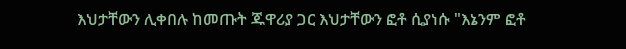እህታቸውን ሊቀበሉ ከመጡት ጁዋሪያ ጋር እህታቸውን ፎቶ ሲያነሱ "እኔንም ፎቶ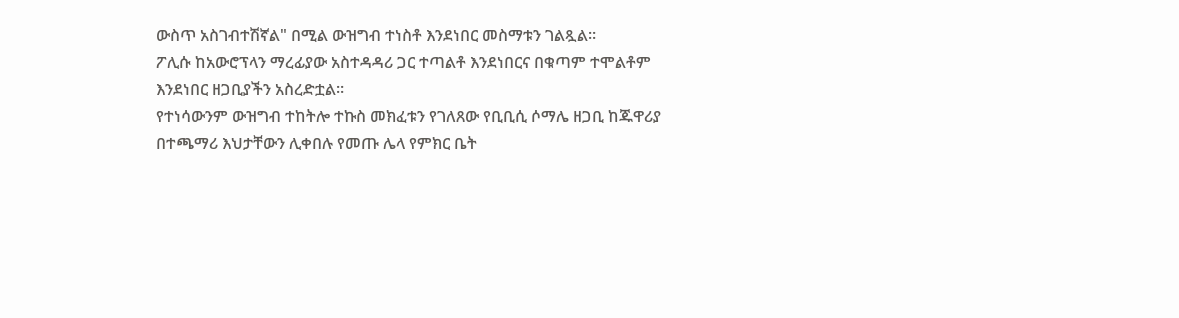ውስጥ አስገብተሽኛል" በሚል ውዝግብ ተነስቶ እንደነበር መስማቱን ገልጿል።
ፖሊሱ ከአውሮፕላን ማረፊያው አስተዳዳሪ ጋር ተጣልቶ እንደነበርና በቁጣም ተሞልቶም እንደነበር ዘጋቢያችን አስረድቷል።
የተነሳውንም ውዝግብ ተከትሎ ተኩስ መክፈቱን የገለጸው የቢቢሲ ሶማሌ ዘጋቢ ከጁዋሪያ በተጫማሪ እህታቸውን ሊቀበሉ የመጡ ሌላ የምክር ቤት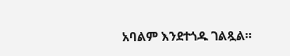አባልም እንደተጎዱ ገልጿል።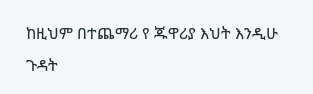ከዚህም በተጨማሪ የ ጁዋሪያ እህት እንዲሁ ጉዳት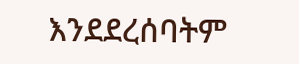እንደደረሰባትም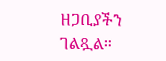ዘጋቢያችን ገልጿል።